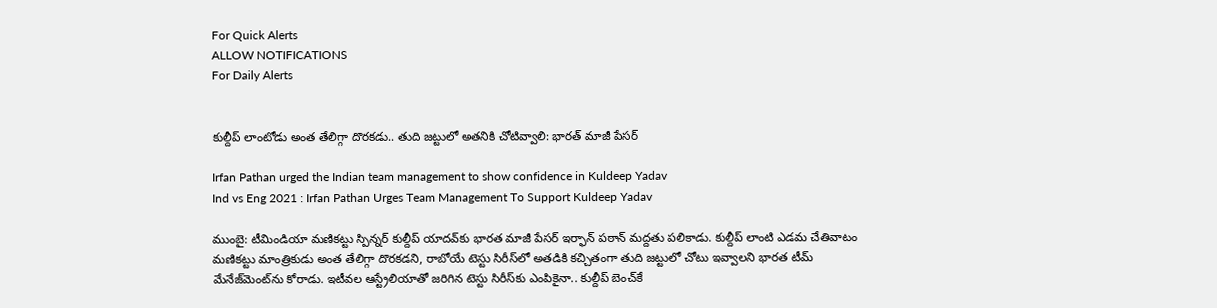For Quick Alerts
ALLOW NOTIFICATIONS
For Daily Alerts


కుల్దీప్ లాంటోడు అంత తేలిగ్గా దొరకడు.. తుది జట్టులో అతనికి చోటివ్వాలి: భారత్ మాజీ పేసర్‌

Irfan Pathan urged the Indian team management to show confidence in Kuldeep Yadav
Ind vs Eng 2021 : Irfan Pathan Urges Team Management To Support Kuldeep Yadav

ముంబై: టీమిండియా మణికట్టు స్పిన్నర్ కుల్దీప్ యాదవ్‌కు‌ భారత మాజీ పేసర్‌ ఇర్ఫాన్‌ పఠాన్‌ మద్దతు పలికాడు. కుల్దీప్ లాంటి ఎడమ చేతివాటం మణికట్టు మాంత్రికుడు అంత తేలిగ్గా దొరకడని, రాబోయే టెస్టు సిరీస్‌లో అతడికి కచ్చితంగా తుది జట్టులో చోటు ఇవ్వాలని భారత టీమ్ మేనేజ్‌మెంట్‌ను కోరాడు. ఇటీవల ఆస్ట్రేలియాతో జరిగిన టెస్టు సిరీస్‌కు ఎంపికైనా.. కుల్దీప్ బెంచ్‌కే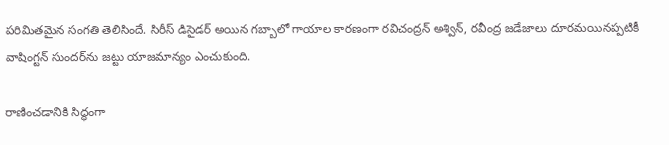పరిమితమైన సంగతి తెలిసిందే. సిరీస్ డిసైడర్‌ అయిన గబ్బాలో గాయాల కారణంగా రవిచంద్రన్ అశ్విన్, రవీంద్ర జడేజాలు దూరమయినప్పటికీ వాషింగ్టన్ సుందర్‌ను జట్టు యాజమాన్యం ఎంచుకుంది.

రాణించడానికి సిద్ధంగా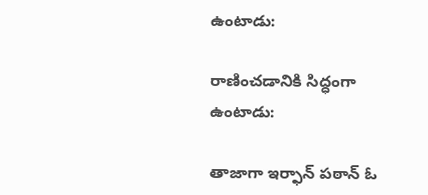ఉంటాడు:

రాణించడానికి సిద్ధంగా ఉంటాడు:

తాజాగా ఇర్ఫాన్‌ పఠాన్ ఓ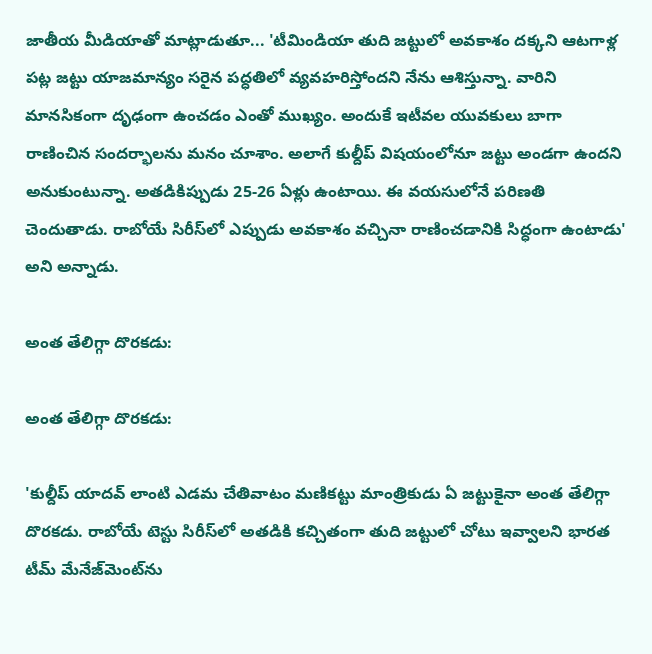జాతీయ మీడియాతో మాట్లాడుతూ... 'టీమిండియా తుది జట్టులో అవకాశం దక్కని ఆటగాళ్ల పట్ల జట్టు యాజమాన్యం సరైన పద్ధతిలో వ్యవహరిస్తోందని నేను ఆశిస్తున్నా. వారిని మానసికంగా దృఢంగా ఉంచడం ఎంతో ముఖ్యం. అందుకే ఇటీవల యువకులు బాగా రాణించిన సందర్భాలను మనం చూశాం. అలాగే కుల్దీప్‌ విషయంలోనూ జట్టు అండగా ఉందని అనుకుంటున్నా. అతడికిప్పుడు 25-26 ఏళ్లు ఉంటాయి. ఈ వయసులోనే పరిణతి చెందుతాడు. రాబోయే సిరీస్‌లో ఎప్పుడు అవకాశం వచ్చినా రాణించడానికి సిద్ధంగా ఉంటాడు' అని అన్నాడు.

అంత తేలిగ్గా దొరకడు:

అంత తేలిగ్గా దొరకడు:

'కుల్దీప్ యాదవ్ లాంటి ఎడమ చేతివాటం మణికట్టు మాంత్రికుడు ఏ జట్టుకైనా అంత తేలిగ్గా దొరకడు. రాబోయే టెస్టు సిరీస్‌లో అతడికి కచ్చితంగా తుది జట్టులో చోటు ఇవ్వాలని భారత టీమ్ మేనేజ్‌మెంట్‌ను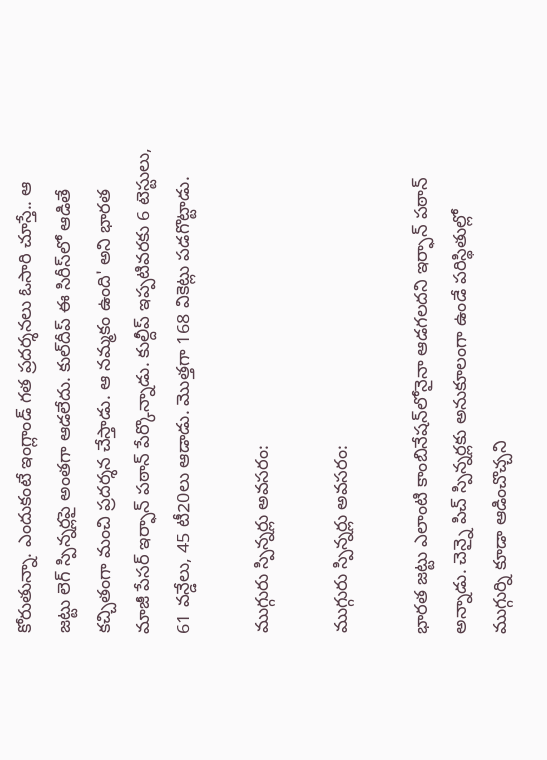కోరుతున్నా. ఎందుకంటే ఇంగ్లాండ్‌ గత ప్రదర్శనలు ఓసారి చూస్తే.. ఆ జట్టు లెగ్‌ స్పిన్నర్లపై అంతగా ఆడలేదు. కుల్‌దీప్‌ ఈ సిరీస్‌లో ఆడితే కచ్చితంగా మంచి ప్రదర్శన చేస్తాడు. ఆ నమ్మకం ఉంది' అని భారత మాజీ పేసర్‌ ఇర్ఫాన్‌ పఠాన్ పేర్కొన్నాడు. కుల్దీప్ ఇప్పటివరకు 6 టెస్టులు, 61 వన్డేలు, 45 టీ20లు ఆడాడు. మొత్తగా 168 వికెట్లు పడగొట్టాడు.

ముగ్గురు స్పిన్నర్లు అవసరం:

ముగ్గురు స్పిన్నర్లు అవసరం:

భారత జట్టు ఎలాంటి కాంబినేషన్‌లోనైనా ఆడగలదని ఇర్ఫాన్‌ పఠాన్‌ అన్నాడు. చెన్నై పిచ్‌ స్పిన్నర్లకు అనుకూలంగా ఉండే పరిస్థితుల్లో ముగ్గుర్ని కూడా ఆడించొచ్చని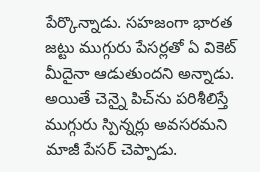పేర్కొన్నాడు. సహజంగా భారత జట్టు ముగ్గురు పేసర్లతో ఏ వికెట్‌ మీదైనా ఆడుతుందని అన్నాడు. అయితే చెన్నై పిచ్‌ను పరిశీలిస్తే ముగ్గురు స్పిన్నర్లు అవసరమని మాజీ పేసర్ చెప్పాడు.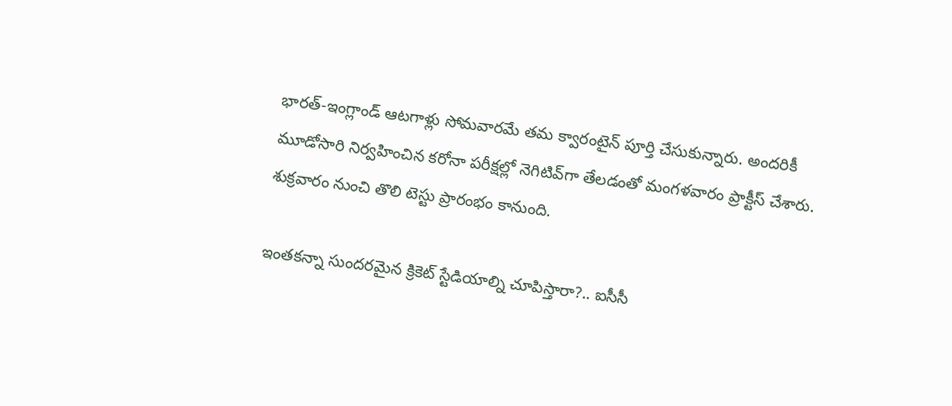భారత్‌-ఇంగ్లాండ్‌ ఆటగాళ్లు సోమవారమే తమ క్వారంటైన్‌ పూర్తి చేసుకున్నారు. అందరికీ మూడోసారి నిర్వహించిన కరోనా పరీక్షల్లో నెగిటివ్‌గా తేలడంతో మంగళవారం ప్రాక్టీస్‌ చేశారు. శుక్రవారం నుంచి తొలి టెస్టు ప్రారంభం కానుంది.

ఇంతకన్నా సుందరమైన క్రికెట్ స్టేడియాల్ని చూపిస్తారా?.. ఐసీసీ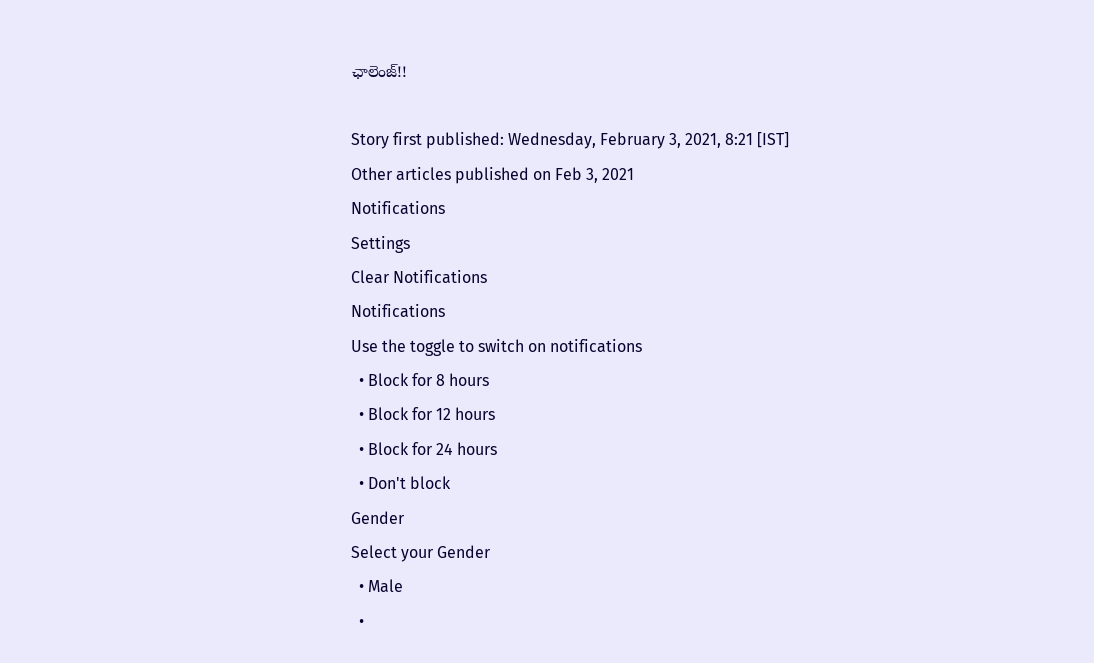ఛాలెంజ్!!

Story first published: Wednesday, February 3, 2021, 8:21 [IST]
Other articles published on Feb 3, 2021
Notifications
Settings
Clear Notifications
Notifications
Use the toggle to switch on notifications
  • Block for 8 hours
  • Block for 12 hours
  • Block for 24 hours
  • Don't block
Gender
Select your Gender
  • Male
  •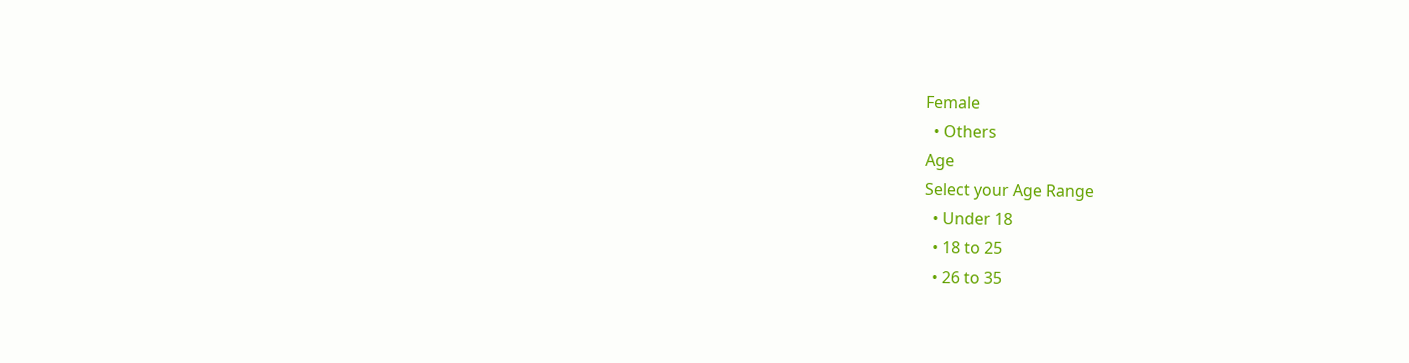Female
  • Others
Age
Select your Age Range
  • Under 18
  • 18 to 25
  • 26 to 35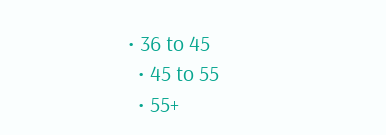• 36 to 45
  • 45 to 55
  • 55+